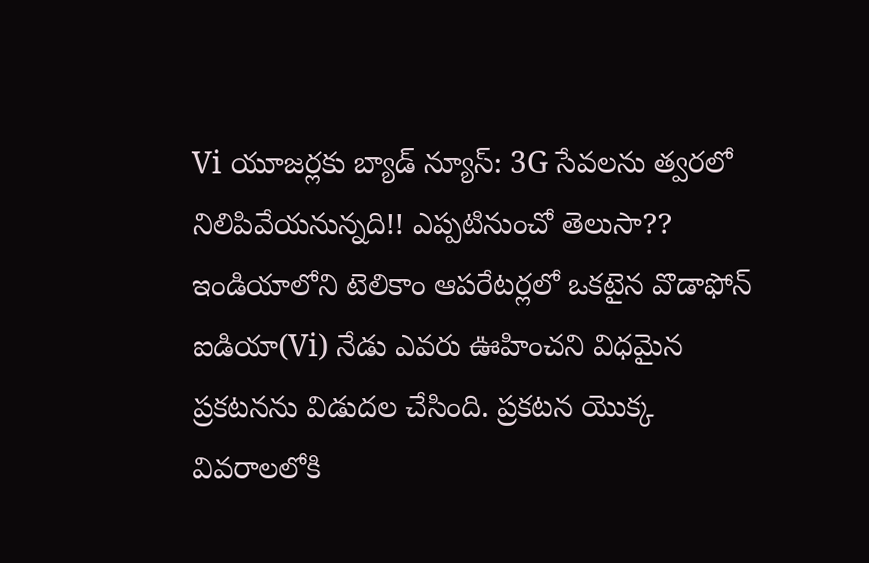Vi యూజర్లకు బ్యాడ్ న్యూస్: 3G సేవలను త్వరలో నిలిపివేయనున్నది!! ఎప్పటినుంచో తెలుసా??
ఇండియాలోని టెలికాం ఆపరేటర్లలో ఒకటైన వొడాఫోన్ ఐడియా(Vi) నేడు ఎవరు ఊహించని విధమైన ప్రకటనను విడుదల చేసింది. ప్రకటన యొక్క వివరాలలోకి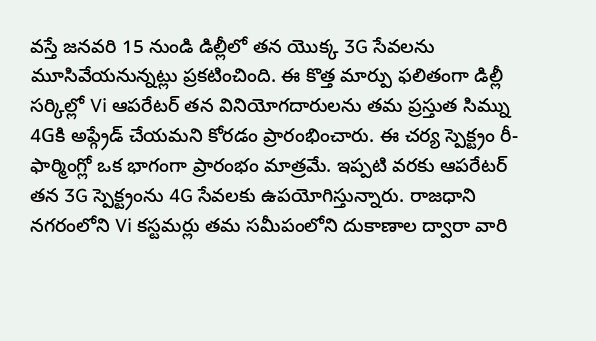వస్తే జనవరి 15 నుండి డిల్లీలో తన యొక్క 3G సేవలను మూసివేయనున్నట్లు ప్రకటించింది. ఈ కొత్త మార్పు ఫలితంగా డిల్లీ సర్కిల్లో Vi ఆపరేటర్ తన వినియోగదారులను తమ ప్రస్తుత సిమ్ను 4Gకి అప్గ్రేడ్ చేయమని కోరడం ప్రారంభించారు. ఈ చర్య స్పెక్ట్రం రీ-ఫార్మింగ్లో ఒక భాగంగా ప్రారంభం మాత్రమే. ఇప్పటి వరకు ఆపరేటర్ తన 3G స్పెక్ట్రంను 4G సేవలకు ఉపయోగిస్తున్నారు. రాజధాని నగరంలోని Vi కస్టమర్లు తమ సమీపంలోని దుకాణాల ద్వారా వారి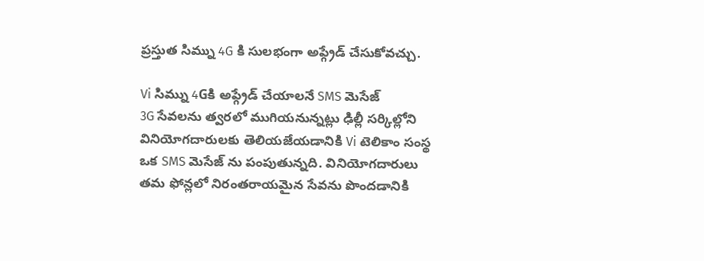ప్రస్తుత సిమ్ను 4G కి సులభంగా అప్గ్రేడ్ చేసుకోవచ్చు.

Vi సిమ్ను 4Gకి అప్గ్రేడ్ చేయాలనే SMS మెసేజ్
3G సేవలను త్వరలో ముగియనున్నట్లు ఢిల్లీ సర్కిల్లోని వినియోగదారులకు తెలియజేయడానికి Vi టెలికాం సంస్థ ఒక SMS మెసేజ్ ను పంపుతున్నది. వినియోగదారులు తమ ఫోన్లలో నిరంతరాయమైన సేవను పొందడానికి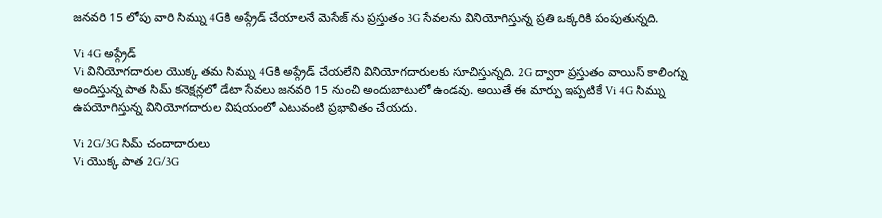జనవరి 15 లోపు వారి సిమ్ను 4Gకి అప్గ్రేడ్ చేయాలనే మెసేజ్ ను ప్రస్తుతం 3G సేవలను వినియోగిస్తున్న ప్రతి ఒక్కరికి పంపుతున్నది.

Vi 4G అప్గ్రేడ్
Vi వినియోగదారుల యొక్క తమ సిమ్ను 4Gకి అప్గ్రేడ్ చేయలేని వినియోగదారులకు సూచిస్తున్నది. 2G ద్వారా ప్రస్తుతం వాయిస్ కాలింగ్ను అందిస్తున్న పాత సిమ్ కనెక్షన్లలో డేటా సేవలు జనవరి 15 నుంచి అందుబాటులో ఉండవు. అయితే ఈ మార్పు ఇప్పటికే Vi 4G సిమ్ను ఉపయోగిస్తున్న వినియోగదారుల విషయంలో ఎటువంటి ప్రభావితం చేయదు.

Vi 2G/3G సిమ్ చందాదారులు
Vi యొక్క పాత 2G/3G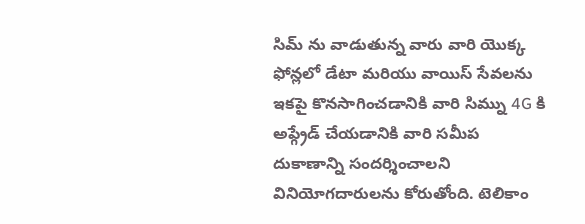సిమ్ ను వాడుతున్న వారు వారి యొక్క ఫోన్లలో డేటా మరియు వాయిస్ సేవలను ఇకపై కొనసాగించడానికి వారి సిమ్ను 4G కి అప్గ్రేడ్ చేయడానికి వారి సమీప దుకాణాన్ని సందర్శించాలని వినియోగదారులను కోరుతోంది. టెలికాం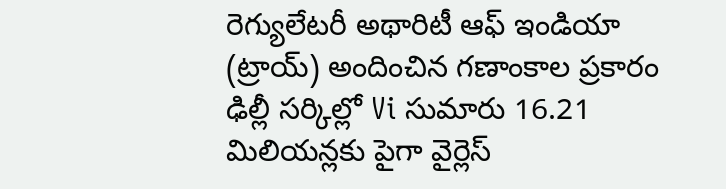రెగ్యులేటరీ అథారిటీ ఆఫ్ ఇండియా (ట్రాయ్) అందించిన గణాంకాల ప్రకారం ఢిల్లీ సర్కిల్లో Vi సుమారు 16.21 మిలియన్లకు పైగా వైర్లెస్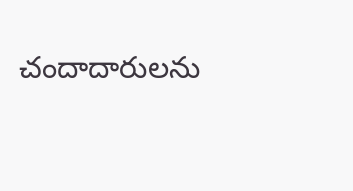చందాదారులను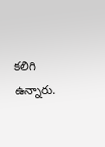కలిగి ఉన్నారు.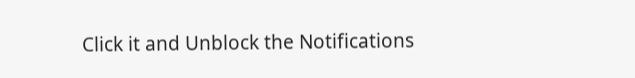Click it and Unblock the Notifications